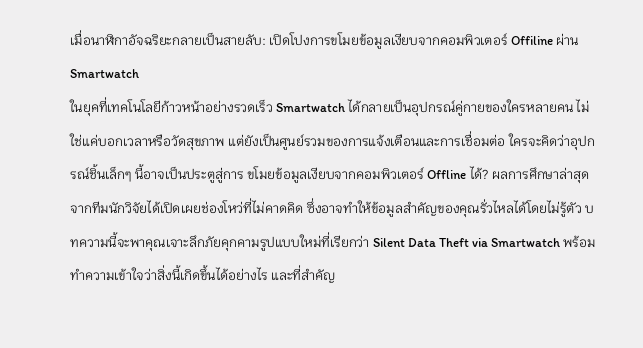เมื่อนาฬิกาอัจฉริยะกลายเป็นสายลับ: เปิดโปงการขโมยข้อมูลเงียบจากคอมพิวเตอร์ Offiline ผ่าน Smartwatch
ในยุคที่เทคโนโลยีก้าวหน้าอย่างรวดเร็ว Smartwatch ได้กลายเป็นอุปกรณ์คู่กายของใครหลายคน ไม่ใช่แค่บอกเวลาหรือวัดสุขภาพ แต่ยังเป็นศูนย์รวมของการแจ้งเตือนและการเชื่อมต่อ ใครจะคิดว่าอุปกรณ์ชิ้นเล็กๆ นี้อาจเป็นประตูสู่การ ขโมยข้อมูลเงียบจากคอมพิวเตอร์ Offline ได้? ผลการศึกษาล่าสุดจากทีมนักวิจัยได้เปิดเผยช่องโหว่ที่ไม่คาดคิด ซึ่งอาจทำให้ข้อมูลสำคัญของคุณรั่วไหลได้โดยไม่รู้ตัว บทความนี้จะพาคุณเจาะลึกภัยคุกคามรูปแบบใหม่ที่เรียกว่า Silent Data Theft via Smartwatch พร้อมทำความเข้าใจว่าสิ่งนี้เกิดขึ้นได้อย่างไร และที่สำคัญ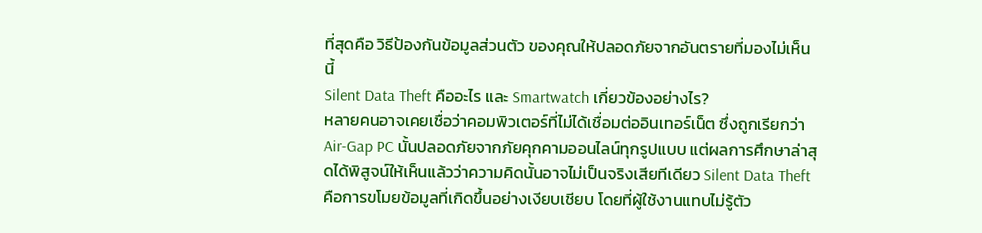ที่สุดคือ วิธีป้องกันข้อมูลส่วนตัว ของคุณให้ปลอดภัยจากอันตรายที่มองไม่เห็นนี้
Silent Data Theft คืออะไร และ Smartwatch เกี่ยวข้องอย่างไร?
หลายคนอาจเคยเชื่อว่าคอมพิวเตอร์ที่ไม่ได้เชื่อมต่ออินเทอร์เน็ต ซึ่งถูกเรียกว่า Air-Gap PC นั้นปลอดภัยจากภัยคุกคามออนไลน์ทุกรูปแบบ แต่ผลการศึกษาล่าสุดได้พิสูจน์ให้เห็นแล้วว่าความคิดนั้นอาจไม่เป็นจริงเสียทีเดียว Silent Data Theft คือการขโมยข้อมูลที่เกิดขึ้นอย่างเงียบเชียบ โดยที่ผู้ใช้งานแทบไม่รู้ตัว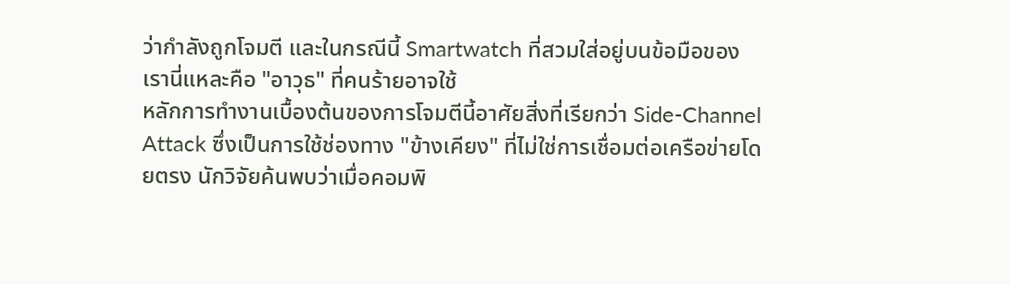ว่ากำลังถูกโจมตี และในกรณีนี้ Smartwatch ที่สวมใส่อยู่บนข้อมือของเรานี่แหละคือ "อาวุธ" ที่คนร้ายอาจใช้
หลักการทำงานเบื้องต้นของการโจมตีนี้อาศัยสิ่งที่เรียกว่า Side-Channel Attack ซึ่งเป็นการใช้ช่องทาง "ข้างเคียง" ที่ไม่ใช่การเชื่อมต่อเครือข่ายโดยตรง นักวิจัยค้นพบว่าเมื่อคอมพิ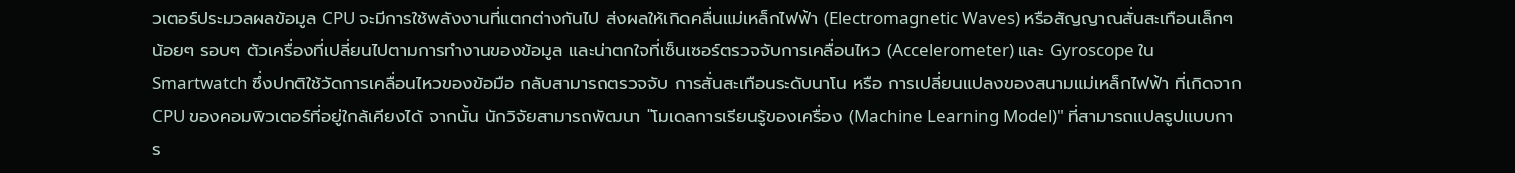วเตอร์ประมวลผลข้อมูล CPU จะมีการใช้พลังงานที่แตกต่างกันไป ส่งผลให้เกิดคลื่นแม่เหล็กไฟฟ้า (Electromagnetic Waves) หรือสัญญาณสั่นสะเทือนเล็กๆ น้อยๆ รอบๆ ตัวเครื่องที่เปลี่ยนไปตามการทำงานของข้อมูล และน่าตกใจที่เซ็นเซอร์ตรวจจับการเคลื่อนไหว (Accelerometer) และ Gyroscope ใน Smartwatch ซึ่งปกติใช้วัดการเคลื่อนไหวของข้อมือ กลับสามารถตรวจจับ การสั่นสะเทือนระดับนาโน หรือ การเปลี่ยนแปลงของสนามแม่เหล็กไฟฟ้า ที่เกิดจาก CPU ของคอมพิวเตอร์ที่อยู่ใกล้เคียงได้ จากนั้น นักวิจัยสามารถพัฒนา "โมเดลการเรียนรู้ของเครื่อง (Machine Learning Model)" ที่สามารถแปลรูปแบบการ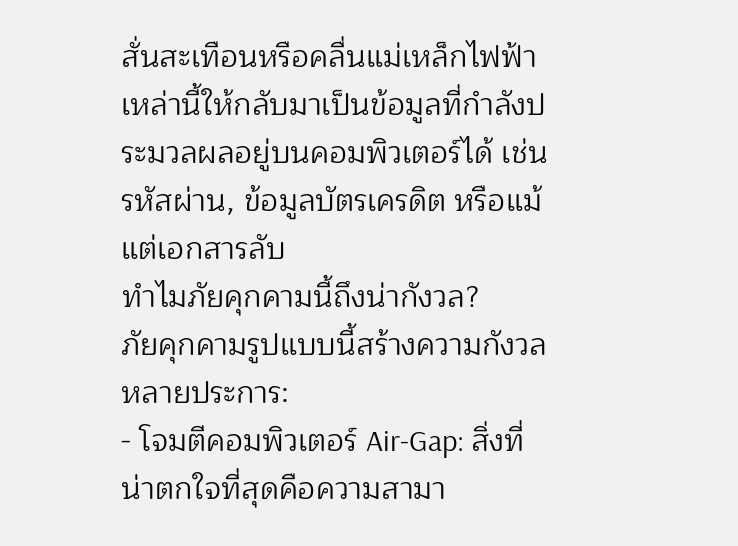สั่นสะเทือนหรือคลื่นแม่เหล็กไฟฟ้าเหล่านี้ให้กลับมาเป็นข้อมูลที่กำลังประมวลผลอยู่บนคอมพิวเตอร์ได้ เช่น รหัสผ่าน, ข้อมูลบัตรเครดิต หรือแม้แต่เอกสารลับ
ทำไมภัยคุกคามนี้ถึงน่ากังวล?
ภัยคุกคามรูปแบบนี้สร้างความกังวลหลายประการ:
- โจมตีคอมพิวเตอร์ Air-Gap: สิ่งที่น่าตกใจที่สุดคือความสามา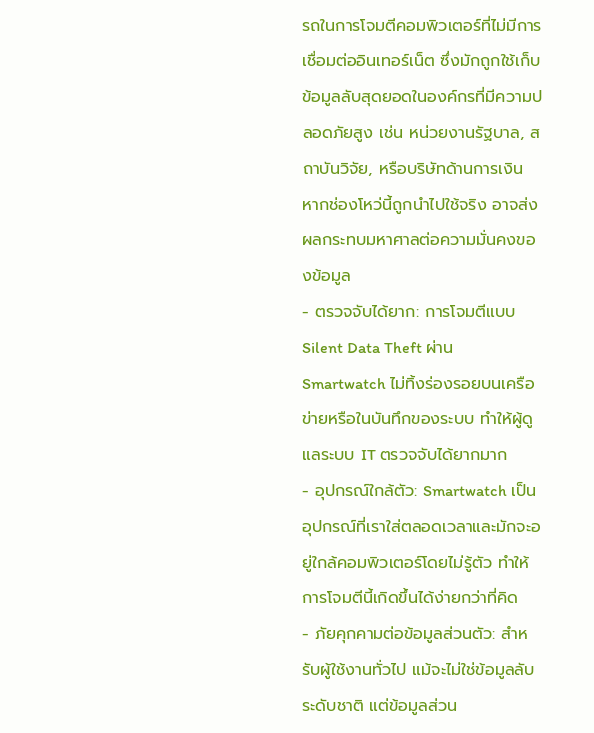รถในการโจมตีคอมพิวเตอร์ที่ไม่มีการเชื่อมต่ออินเทอร์เน็ต ซึ่งมักถูกใช้เก็บข้อมูลลับสุดยอดในองค์กรที่มีความปลอดภัยสูง เช่น หน่วยงานรัฐบาล, สถาบันวิจัย, หรือบริษัทด้านการเงิน หากช่องโหว่นี้ถูกนำไปใช้จริง อาจส่งผลกระทบมหาศาลต่อความมั่นคงของข้อมูล
- ตรวจจับได้ยาก: การโจมตีแบบ Silent Data Theft ผ่าน Smartwatch ไม่ทิ้งร่องรอยบนเครือข่ายหรือในบันทึกของระบบ ทำให้ผู้ดูแลระบบ IT ตรวจจับได้ยากมาก
- อุปกรณ์ใกล้ตัว: Smartwatch เป็นอุปกรณ์ที่เราใส่ตลอดเวลาและมักจะอยู่ใกล้คอมพิวเตอร์โดยไม่รู้ตัว ทำให้การโจมตีนี้เกิดขึ้นได้ง่ายกว่าที่คิด
- ภัยคุกคามต่อข้อมูลส่วนตัว: สำหรับผู้ใช้งานทั่วไป แม้จะไม่ใช่ข้อมูลลับระดับชาติ แต่ข้อมูลส่วน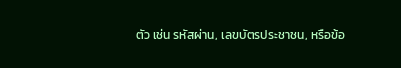ตัว เช่น รหัสผ่าน, เลขบัตรประชาชน, หรือข้อ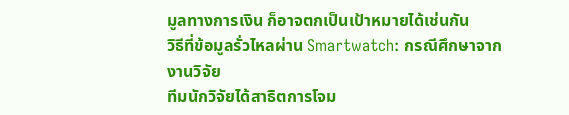มูลทางการเงิน ก็อาจตกเป็นเป้าหมายได้เช่นกัน
วิธีที่ข้อมูลรั่วไหลผ่าน Smartwatch: กรณีศึกษาจากงานวิจัย
ทีมนักวิจัยได้สาธิตการโจม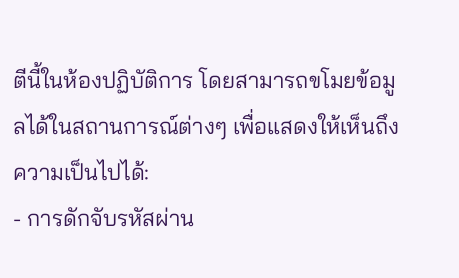ตีนี้ในห้องปฏิบัติการ โดยสามารถขโมยข้อมูลได้ในสถานการณ์ต่างๆ เพื่อแสดงให้เห็นถึงความเป็นไปได้:
- การดักจับรหัสผ่าน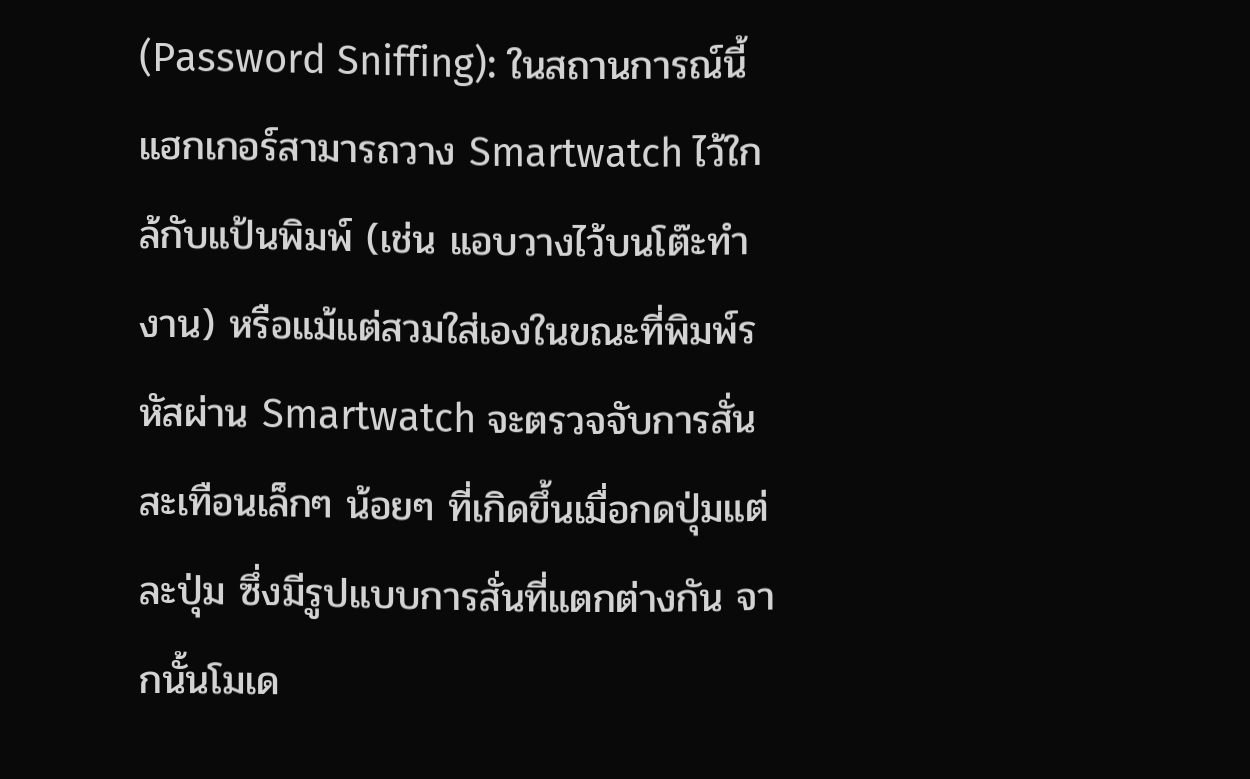(Password Sniffing): ในสถานการณ์นี้ แฮกเกอร์สามารถวาง Smartwatch ไว้ใกล้กับแป้นพิมพ์ (เช่น แอบวางไว้บนโต๊ะทำงาน) หรือแม้แต่สวมใส่เองในขณะที่พิมพ์รหัสผ่าน Smartwatch จะตรวจจับการสั่นสะเทือนเล็กๆ น้อยๆ ที่เกิดขึ้นเมื่อกดปุ่มแต่ละปุ่ม ซึ่งมีรูปแบบการสั่นที่แตกต่างกัน จากนั้นโมเด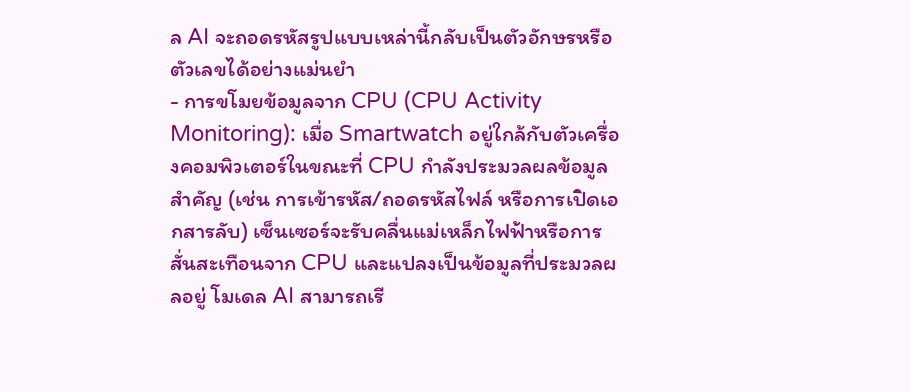ล AI จะถอดรหัสรูปแบบเหล่านี้กลับเป็นตัวอักษรหรือตัวเลขได้อย่างแม่นยำ
- การขโมยข้อมูลจาก CPU (CPU Activity Monitoring): เมื่อ Smartwatch อยู่ใกล้กับตัวเครื่องคอมพิวเตอร์ในขณะที่ CPU กำลังประมวลผลข้อมูลสำคัญ (เช่น การเข้ารหัส/ถอดรหัสไฟล์ หรือการเปิดเอกสารลับ) เซ็นเซอร์จะรับคลื่นแม่เหล็กไฟฟ้าหรือการสั่นสะเทือนจาก CPU และแปลงเป็นข้อมูลที่ประมวลผลอยู่ โมเดล AI สามารถเรี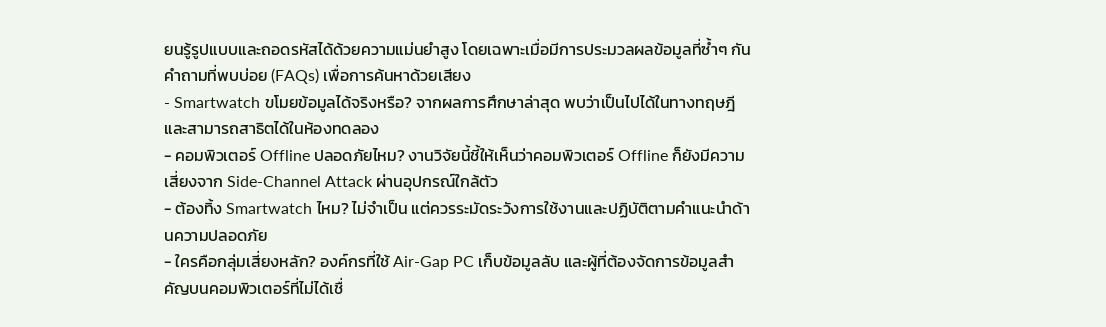ยนรู้รูปแบบและถอดรหัสได้ด้วยความแม่นยำสูง โดยเฉพาะเมื่อมีการประมวลผลข้อมูลที่ซ้ำๆ กัน
คำถามที่พบบ่อย (FAQs) เพื่อการค้นหาด้วยเสียง
- Smartwatch ขโมยข้อมูลได้จริงหรือ? จากผลการศึกษาล่าสุด พบว่าเป็นไปได้ในทางทฤษฎีและสามารถสาธิตได้ในห้องทดลอง
- คอมพิวเตอร์ Offline ปลอดภัยไหม? งานวิจัยนี้ชี้ให้เห็นว่าคอมพิวเตอร์ Offline ก็ยังมีความเสี่ยงจาก Side-Channel Attack ผ่านอุปกรณ์ใกล้ตัว
- ต้องทิ้ง Smartwatch ไหม? ไม่จำเป็น แต่ควรระมัดระวังการใช้งานและปฏิบัติตามคำแนะนำด้านความปลอดภัย
- ใครคือกลุ่มเสี่ยงหลัก? องค์กรที่ใช้ Air-Gap PC เก็บข้อมูลลับ และผู้ที่ต้องจัดการข้อมูลสำคัญบนคอมพิวเตอร์ที่ไม่ได้เชื่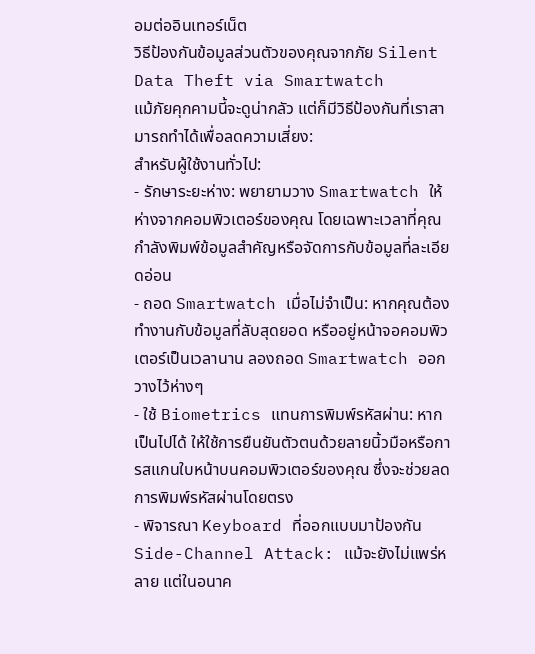อมต่ออินเทอร์เน็ต
วิธีป้องกันข้อมูลส่วนตัวของคุณจากภัย Silent Data Theft via Smartwatch
แม้ภัยคุกคามนี้จะดูน่ากลัว แต่ก็มีวิธีป้องกันที่เราสามารถทำได้เพื่อลดความเสี่ยง:
สำหรับผู้ใช้งานทั่วไป:
- รักษาระยะห่าง: พยายามวาง Smartwatch ให้ห่างจากคอมพิวเตอร์ของคุณ โดยเฉพาะเวลาที่คุณกำลังพิมพ์ข้อมูลสำคัญหรือจัดการกับข้อมูลที่ละเอียดอ่อน
- ถอด Smartwatch เมื่อไม่จำเป็น: หากคุณต้องทำงานกับข้อมูลที่ลับสุดยอด หรืออยู่หน้าจอคอมพิวเตอร์เป็นเวลานาน ลองถอด Smartwatch ออกวางไว้ห่างๆ
- ใช้ Biometrics แทนการพิมพ์รหัสผ่าน: หากเป็นไปได้ ให้ใช้การยืนยันตัวตนด้วยลายนิ้วมือหรือการสแกนใบหน้าบนคอมพิวเตอร์ของคุณ ซึ่งจะช่วยลดการพิมพ์รหัสผ่านโดยตรง
- พิจารณา Keyboard ที่ออกแบบมาป้องกัน Side-Channel Attack: แม้จะยังไม่แพร่หลาย แต่ในอนาค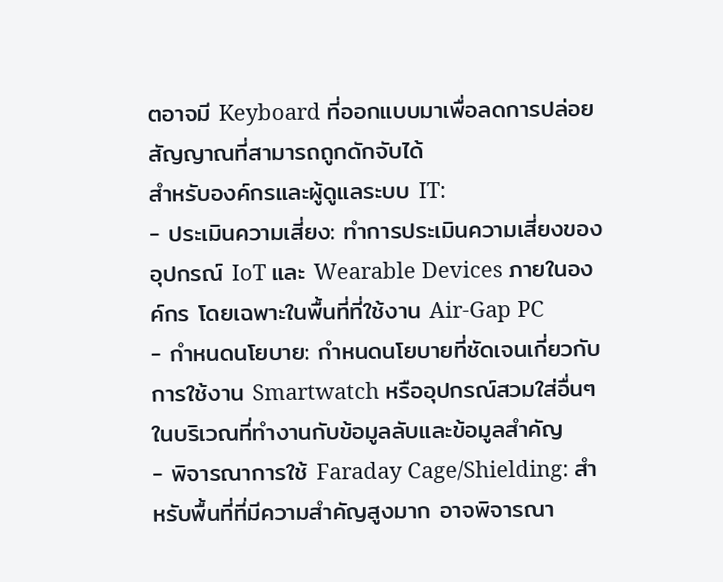ตอาจมี Keyboard ที่ออกแบบมาเพื่อลดการปล่อยสัญญาณที่สามารถถูกดักจับได้
สำหรับองค์กรและผู้ดูแลระบบ IT:
- ประเมินความเสี่ยง: ทำการประเมินความเสี่ยงของอุปกรณ์ IoT และ Wearable Devices ภายในองค์กร โดยเฉพาะในพื้นที่ที่ใช้งาน Air-Gap PC
- กำหนดนโยบาย: กำหนดนโยบายที่ชัดเจนเกี่ยวกับการใช้งาน Smartwatch หรืออุปกรณ์สวมใส่อื่นๆ ในบริเวณที่ทำงานกับข้อมูลลับและข้อมูลสำคัญ
- พิจารณาการใช้ Faraday Cage/Shielding: สำหรับพื้นที่ที่มีความสำคัญสูงมาก อาจพิจารณา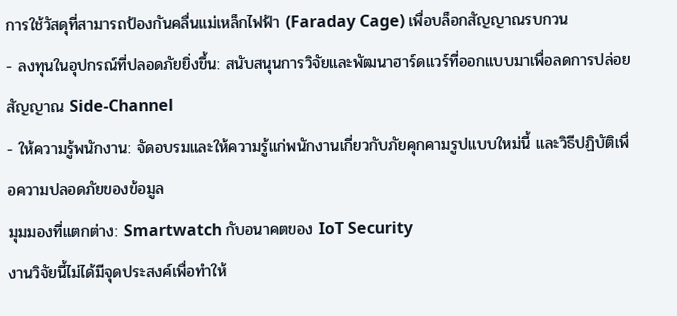การใช้วัสดุที่สามารถป้องกันคลื่นแม่เหล็กไฟฟ้า (Faraday Cage) เพื่อบล็อกสัญญาณรบกวน
- ลงทุนในอุปกรณ์ที่ปลอดภัยยิ่งขึ้น: สนับสนุนการวิจัยและพัฒนาฮาร์ดแวร์ที่ออกแบบมาเพื่อลดการปล่อยสัญญาณ Side-Channel
- ให้ความรู้พนักงาน: จัดอบรมและให้ความรู้แก่พนักงานเกี่ยวกับภัยคุกคามรูปแบบใหม่นี้ และวิธีปฏิบัติเพื่อความปลอดภัยของข้อมูล
มุมมองที่แตกต่าง: Smartwatch กับอนาคตของ IoT Security
งานวิจัยนี้ไม่ได้มีจุดประสงค์เพื่อทำให้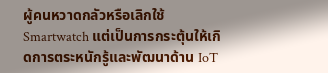ผู้คนหวาดกลัวหรือเลิกใช้ Smartwatch แต่เป็นการกระตุ้นให้เกิดการตระหนักรู้และพัฒนาด้าน IoT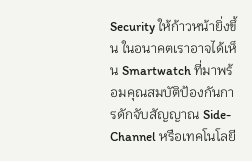Security ให้ก้าวหน้ายิ่งขึ้น ในอนาคตเราอาจได้เห็น Smartwatch ที่มาพร้อมคุณสมบัติป้องกันการดักจับสัญญาณ Side-Channel หรือเทคโนโลยี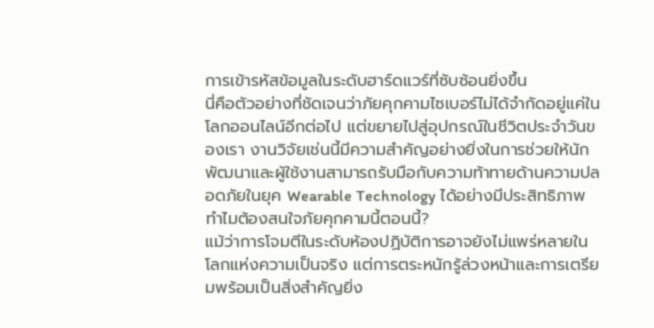การเข้ารหัสข้อมูลในระดับฮาร์ดแวร์ที่ซับซ้อนยิ่งขึ้น
นี่คือตัวอย่างที่ชัดเจนว่าภัยคุกคามไซเบอร์ไม่ได้จำกัดอยู่แค่ในโลกออนไลน์อีกต่อไป แต่ขยายไปสู่อุปกรณ์ในชีวิตประจำวันของเรา งานวิจัยเช่นนี้มีความสำคัญอย่างยิ่งในการช่วยให้นักพัฒนาและผู้ใช้งานสามารถรับมือกับความท้าทายด้านความปลอดภัยในยุค Wearable Technology ได้อย่างมีประสิทธิภาพ
ทำไมต้องสนใจภัยคุกคามนี้ตอนนี้?
แม้ว่าการโจมตีในระดับห้องปฏิบัติการอาจยังไม่แพร่หลายในโลกแห่งความเป็นจริง แต่การตระหนักรู้ล่วงหน้าและการเตรียมพร้อมเป็นสิ่งสำคัญยิ่ง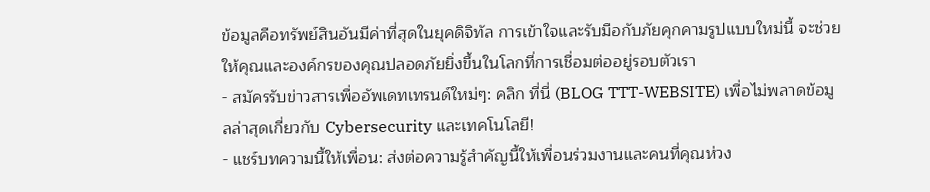ข้อมูลคือทรัพย์สินอันมีค่าที่สุดในยุคดิจิทัล การเข้าใจและรับมือกับภัยคุกคามรูปแบบใหม่นี้ จะช่วยให้คุณและองค์กรของคุณปลอดภัยยิ่งขึ้นในโลกที่การเชื่อมต่ออยู่รอบตัวเรา
- สมัครรับข่าวสารเพื่ออัพเดทเทรนด์ใหม่ๆ: คลิก ที่นี่ (BLOG TTT-WEBSITE) เพื่อไม่พลาดข้อมูลล่าสุดเกี่ยวกับ Cybersecurity และเทคโนโลยี!
- แชร์บทความนี้ให้เพื่อน: ส่งต่อความรู้สำคัญนี้ให้เพื่อนร่วมงานและคนที่คุณห่วง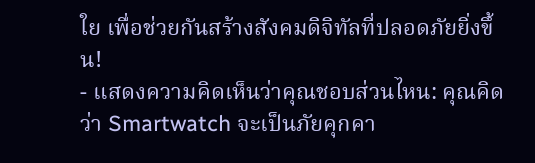ใย เพื่อช่วยกันสร้างสังคมดิจิทัลที่ปลอดภัยยิ่งขึ้น!
- แสดงความคิดเห็นว่าคุณชอบส่วนไหน: คุณคิดว่า Smartwatch จะเป็นภัยคุกคา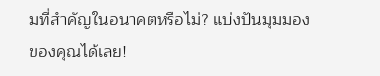มที่สำคัญในอนาคตหรือไม่? แบ่งปันมุมมองของคุณได้เลย!